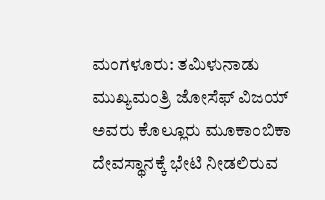ಮಂಗಳೂರು: ತಮಿಳುನಾಡು ಮುಖ್ಯಮಂತ್ರಿ ಜೋಸೆಫ್ ವಿಜಯ್ ಅವರು ಕೊಲ್ಲೂರು ಮೂಕಾಂಬಿಕಾ ದೇವಸ್ಥಾನಕ್ಕೆ ಭೇಟಿ ನೀಡಲಿರುವ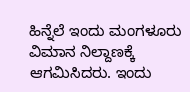ಹಿನ್ನೆಲೆ ಇಂದು ಮಂಗಳೂರು ವಿಮಾನ ನಿಲ್ದಾಣಕ್ಕೆ ಆಗಮಿಸಿದರು. ಇಂದು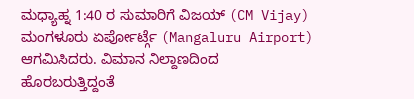ಮಧ್ಯಾಹ್ನ 1:40 ರ ಸುಮಾರಿಗೆ ವಿಜಯ್ (CM Vijay) ಮಂಗಳೂರು ಏರ್ಪೋರ್ಟ್ಗೆ (Mangaluru Airport) ಆಗಮಿಸಿದರು. ವಿಮಾನ ನಿಲ್ದಾಣದಿಂದ ಹೊರಬರುತ್ತಿದ್ದಂತೆ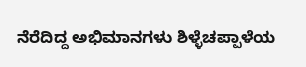ನೆರೆದಿದ್ದ ಅಭಿಮಾನಗಳು ಶಿಳ್ಳೆಚಪ್ಪಾಳೆಯ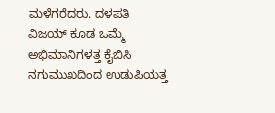ಮಳೆಗರೆದರು. ದಳಪತಿ ವಿಜಯ್ ಕೂಡ ಒಮ್ಮೆ ಅಭಿಮಾನಿಗಳತ್ತ ಕೈಬಿಸಿ ನಗುಮುಖದಿಂದ ಉಡುಪಿಯತ್ತ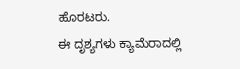ಹೊರಟರು.
ಈ ದೃಶ್ಯಗಳು ಕ್ಯಾಮೆರಾದಲ್ಲಿ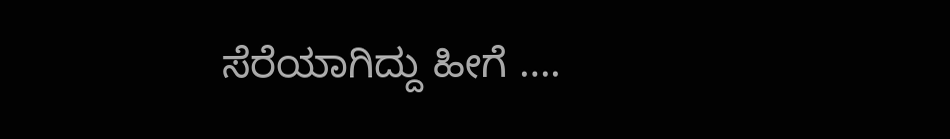ಸೆರೆಯಾಗಿದ್ದು ಹೀಗೆ ….